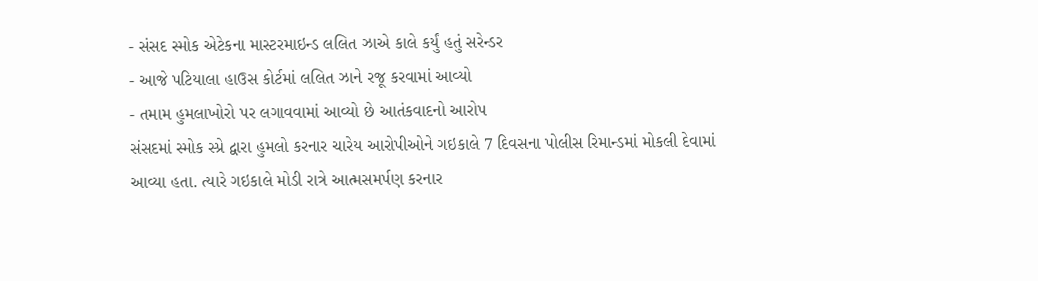- સંસદ સ્મોક એટેકના માસ્ટરમાઇન્ડ લલિત ઝાએ કાલે કર્યું હતું સરેન્ડર
- આજે પટિયાલા હાઉસ કોર્ટમાં લલિત ઝાને રજૂ કરવામાં આવ્યો
- તમામ હુમલાખોરો પર લગાવવામાં આવ્યો છે આતંકવાદનો આરોપ
સંસદમાં સ્મોક સ્પ્રે દ્વારા હુમલો કરનાર ચારેય આરોપીઓને ગઇકાલે 7 દિવસના પોલીસ રિમાન્ડમાં મોકલી દેવામાં આવ્યા હતા. ત્યારે ગઇકાલે મોડી રાત્રે આત્મસમર્પણ કરનાર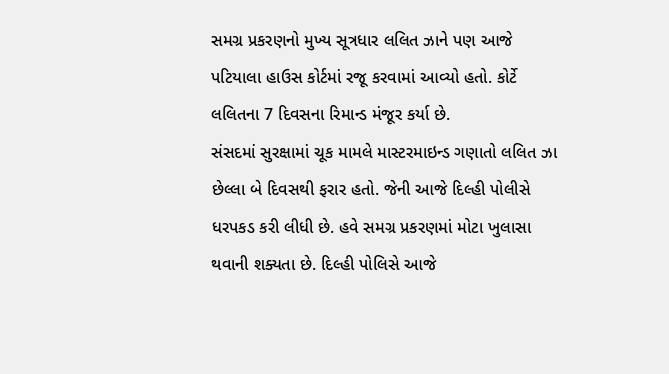સમગ્ર પ્રકરણનો મુખ્ય સૂત્રધાર લલિત ઝાને પણ આજે પટિયાલા હાઉસ કોર્ટમાં રજૂ કરવામાં આવ્યો હતો. કોર્ટે લલિતના 7 દિવસના રિમાન્ડ મંજૂર કર્યા છે.
સંસદમાં સુરક્ષામાં ચૂક મામલે માસ્ટરમાઇન્ડ ગણાતો લલિત ઝા છેલ્લા બે દિવસથી ફરાર હતો. જેની આજે દિલ્હી પોલીસે ધરપકડ કરી લીધી છે. હવે સમગ્ર પ્રકરણમાં મોટા ખુલાસા થવાની શક્યતા છે. દિલ્હી પોલિસે આજે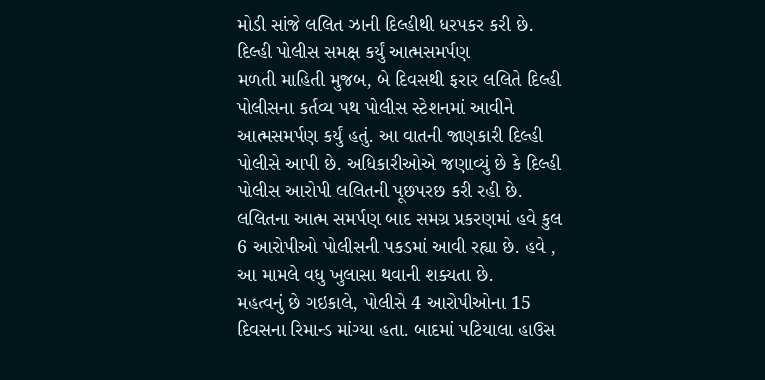મોડી સાંજે લલિત ઝાની દિલ્હીથી ધરપકર કરી છે.
દિલ્હી પોલીસ સમક્ષ કર્યું આત્મસમર્પણ
મળતી માહિતી મુજબ, બે દિવસથી ફરાર લલિતે દિલ્હી પોલીસના કર્તવ્ય પથ પોલીસ સ્ટેશનમાં આવીને આત્મસમર્પણ કર્યું હતું. આ વાતની જાણકારી દિલ્હી પોલીસે આપી છે. અધિકારીઓએ જણાવ્યું છે કે દિલ્હી પોલીસ આરોપી લલિતની પૂછપરછ કરી રહી છે. લલિતના આત્મ સમર્પણ બાદ સમગ્ર પ્રકરણમાં હવે કુલ 6 આરોપીઓ પોલીસની પકડમાં આવી રહ્યા છે. હવે , આ મામલે વધુ ખુલાસા થવાની શક્યતા છે.
મહત્વનું છે ગઇકાલે, પોલીસે 4 આરોપીઓના 15 દિવસના રિમાન્ડ માંગ્યા હતા. બાદમાં પટિયાલા હાઉસ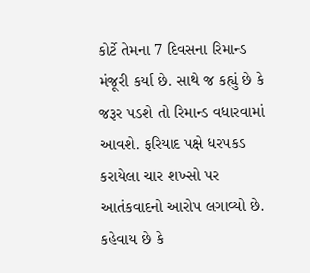કોર્ટે તેમના 7 દિવસના રિમાન્ડ મંજૂરી કર્યા છે. સાથે જ કહ્યું છે કે જરૂર પડશે તો રિમાન્ડ વધારવામાં આવશે. ફરિયાદ પક્ષે ધરપકડ કરાયેલા ચાર શખ્સો પર આતંકવાદનો આરોપ લગાવ્યો છે. કહેવાય છે કે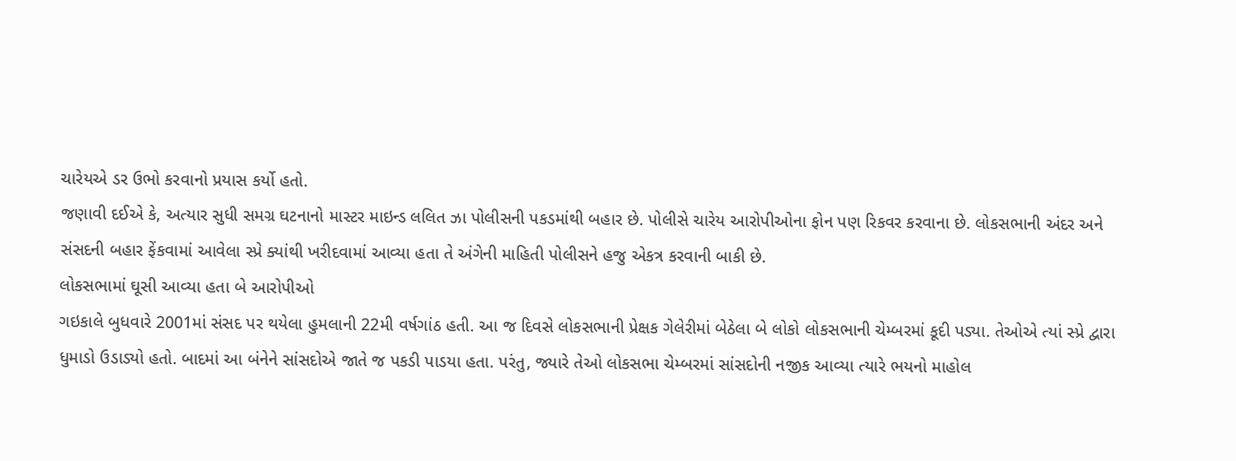ચારેયએ ડર ઉભો કરવાનો પ્રયાસ કર્યો હતો.
જણાવી દઈએ કે, અત્યાર સુધી સમગ્ર ઘટનાનો માસ્ટર માઇન્ડ લલિત ઝા પોલીસની પકડમાંથી બહાર છે. પોલીસે ચારેય આરોપીઓના ફોન પણ રિકવર કરવાના છે. લોકસભાની અંદર અને સંસદની બહાર ફેંકવામાં આવેલા સ્પ્રે ક્યાંથી ખરીદવામાં આવ્યા હતા તે અંગેની માહિતી પોલીસને હજુ એકત્ર કરવાની બાકી છે.
લોકસભામાં ઘૂસી આવ્યા હતા બે આરોપીઓ
ગઇકાલે બુધવારે 2001માં સંસદ પર થયેલા હુમલાની 22મી વર્ષગાંઠ હતી. આ જ દિવસે લોકસભાની પ્રેક્ષક ગેલેરીમાં બેઠેલા બે લોકો લોકસભાની ચેમ્બરમાં કૂદી પડ્યા. તેઓએ ત્યાં સ્પ્રે દ્વારા ધુમાડો ઉડાડ્યો હતો. બાદમાં આ બંનેને સાંસદોએ જાતે જ પકડી પાડયા હતા. પરંતુ, જ્યારે તેઓ લોકસભા ચેમ્બરમાં સાંસદોની નજીક આવ્યા ત્યારે ભયનો માહોલ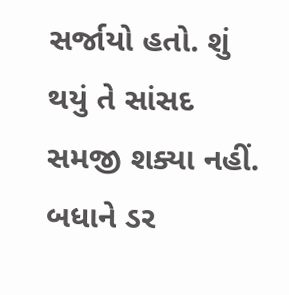સર્જાયો હતો. શું થયું તે સાંસદ સમજી શક્યા નહીં. બધાને ડર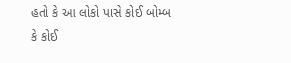હતો કે આ લોકો પાસે કોઈ બોમ્બ કે કોઈ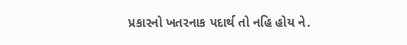પ્રકારનો ખતરનાક પદાર્થ તો નહિ હોય ને.